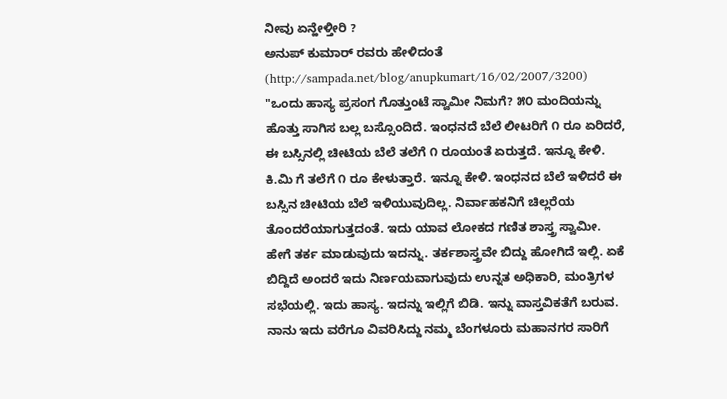ನೀವು ಏನ್ಹೇಳ್ತೀರಿ ?
ಅನುಪ್ ಕುಮಾರ್ ರವರು ಹೇಳಿದಂತೆ (http://sampada.net/blog/anupkumart/16/02/2007/3200)
"ಒಂದು ಹಾಸ್ಯ ಪ್ರಸಂಗ ಗೊತ್ತುಂಟೆ ಸ್ವಾಮೀ ನಿಮಗೆ? ೫೦ ಮಂದಿಯನ್ನು ಹೊತ್ತು ಸಾಗಿಸ ಬಲ್ಲ ಬಸ್ಸೊಂದಿದೆ. ಇಂಧನದೆ ಬೆಲೆ ಲೀಟರಿಗೆ ೧ ರೂ ಏರಿದರೆ, ಈ ಬಸ್ಸಿನಲ್ಲಿ ಚೀಟಿಯ ಬೆಲೆ ತಲೆಗೆ ೧ ರೂಯಂತೆ ಏರುತ್ತದೆ. ಇನ್ನೂ ಕೇಳಿ. ಕಿ.ಮಿ ಗೆ ತಲೆಗೆ ೧ ರೂ ಕೇಳುತ್ತಾರೆ. ಇನ್ನೂ ಕೇಳಿ. ಇಂಧನದ ಬೆಲೆ ಇಳಿದರೆ ಈ ಬಸ್ಸಿನ ಚೀಟಿಯ ಬೆಲೆ ಇಳಿಯುವುದಿಲ್ಲ. ನಿರ್ವಾಹಕನಿಗೆ ಚಿಲ್ಲರೆಯ ತೊಂದರೆಯಾಗುತ್ತದಂತೆ. ಇದು ಯಾವ ಲೋಕದ ಗಣಿತ ಶಾಸ್ತ್ರ ಸ್ವಾಮೀ. ಹೇಗೆ ತರ್ಕ ಮಾಡುವುದು ಇದನ್ನು. ತರ್ಕಶಾಸ್ತ್ರವೇ ಬಿದ್ದು ಹೋಗಿದೆ ಇಲ್ಲಿ. ಏಕೆ ಬಿದ್ದಿದೆ ಅಂದರೆ ಇದು ನಿರ್ಣಯವಾಗುವುದು ಉನ್ನತ ಅಧಿಕಾರಿ, ಮಂತ್ರಿಗಳ ಸಭೆಯಲ್ಲಿ. ಇದು ಹಾಸ್ಯ. ಇದನ್ನು ಇಲ್ಲಿಗೆ ಬಿಡಿ. ಇನ್ನು ವಾಸ್ತವಿಕತೆಗೆ ಬರುವ.
ನಾನು ಇದು ವರೆಗೂ ವಿವರಿಸಿದ್ದು ನಮ್ಮ ಬೆಂಗಳೂರು ಮಹಾನಗರ ಸಾರಿಗೆ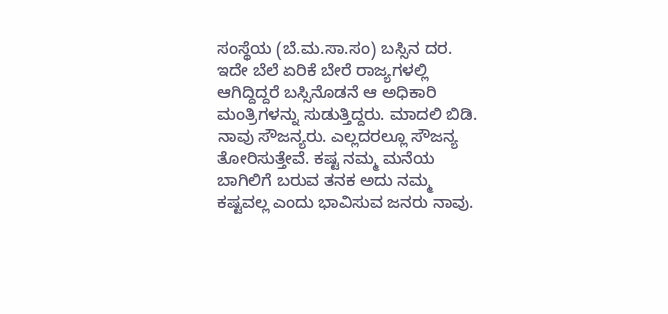ಸಂಸ್ಥೆಯ (ಬೆ.ಮ.ಸಾ.ಸಂ) ಬಸ್ಸಿನ ದರ. ಇದೇ ಬೆಲೆ ಏರಿಕೆ ಬೇರೆ ರಾಜ್ಯಗಳಲ್ಲಿ ಆಗಿದ್ದಿದ್ದರೆ ಬಸ್ಸಿನೊಡನೆ ಆ ಅಧಿಕಾರಿ ಮಂತ್ರಿಗಳನ್ನು ಸುಡುತ್ತಿದ್ದರು. ಮಾದಲಿ ಬಿಡಿ. ನಾವು ಸೌಜನ್ಯರು. ಎಲ್ಲದರಲ್ಲೂ ಸೌಜನ್ಯ ತೋರಿಸುತ್ತೇವೆ. ಕಷ್ಟ ನಮ್ಮ ಮನೆಯ ಬಾಗಿಲಿಗೆ ಬರುವ ತನಕ ಅದು ನಮ್ಮ ಕಷ್ಟವಲ್ಲ ಎಂದು ಭಾವಿಸುವ ಜನರು ನಾವು.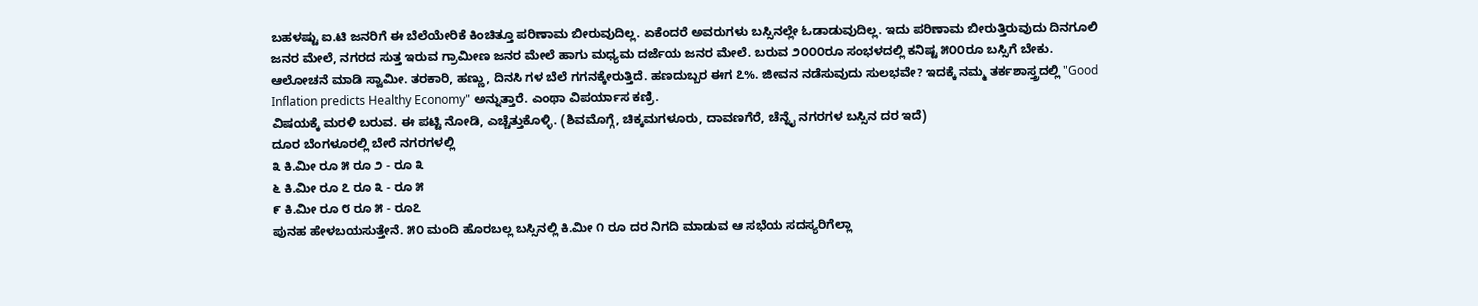ಬಹಳಷ್ಟು ಐ.ಟಿ ಜನರಿಗೆ ಈ ಬೆಲೆಯೇರಿಕೆ ಕಿಂಚಿತ್ತೂ ಪರಿಣಾಮ ಬೀರುವುದಿಲ್ಲ. ಏಕೆಂದರೆ ಅವರುಗಳು ಬಸ್ಸಿನಲ್ಲೇ ಓಡಾಡುವುದಿಲ್ಲ. ಇದು ಪರಿಣಾಮ ಬೀರುತ್ತಿರುವುದು ದಿನಗೂಲಿ ಜನರ ಮೇಲೆ, ನಗರದ ಸುತ್ತ ಇರುವ ಗ್ರಾಮೀಣ ಜನರ ಮೇಲೆ ಹಾಗು ಮಧ್ಯಮ ದರ್ಜೆಯ ಜನರ ಮೇಲೆ. ಬರುವ ೨೦೦೦ರೂ ಸಂಭಳದಲ್ಲಿ ಕನಿಷ್ಟ ೫೦೦ರೂ ಬಸ್ಸಿಗೆ ಬೇಕು. ಆಲೋಚನೆ ಮಾಡಿ ಸ್ವಾಮೀ. ತರಕಾರಿ, ಹಣ್ಣು, ದಿನಸಿ ಗಳ ಬೆಲೆ ಗಗನಕ್ಕೇರುತ್ತಿದೆ. ಹಣದುಬ್ಬರ ಈಗ ೭%. ಜೀವನ ನಡೆಸುವುದು ಸುಲಭವೇ? ಇದಕ್ಕೆ ನಮ್ಮ ತರ್ಕಶಾಸ್ತ್ರದಲ್ಲಿ "Good Inflation predicts Healthy Economy" ಅನ್ನುತ್ತಾರೆ. ಎಂಥಾ ವಿಪರ್ಯಾಸ ಕಣ್ರಿ.
ವಿಷಯಕ್ಕೆ ಮರಳಿ ಬರುವ. ಈ ಪಟ್ಟಿ ನೋಡಿ, ಎಚ್ಚೆತ್ತುಕೊಳ್ಳಿ. (ಶಿವಮೊಗ್ಗೆ, ಚಿಕ್ಕಮಗಳೂರು, ದಾವಣಗೆರೆ, ಚೆನ್ನೈ ನಗರಗಳ ಬಸ್ಸಿನ ದರ ಇದೆ)
ದೂರ ಬೆಂಗಳೂರಲ್ಲಿ ಬೇರೆ ನಗರಗಳಲ್ಲಿ
೩ ಕಿ.ಮೀ ರೂ ೫ ರೂ ೨ - ರೂ ೩
೬ ಕಿ.ಮೀ ರೂ ೭ ರೂ ೩ - ರೂ ೫
೯ ಕಿ.ಮೀ ರೂ ೮ ರೂ ೫ - ರೂ೭
ಪುನಹ ಹೇಳಬಯಸುತ್ತೇನೆ. ೫೦ ಮಂದಿ ಹೊರಬಲ್ಲ ಬಸ್ಸಿನಲ್ಲಿ ಕಿ.ಮೀ ೧ ರೂ ದರ ನಿಗದಿ ಮಾಡುವ ಆ ಸಭೆಯ ಸದಸ್ಯರಿಗೆಲ್ಲಾ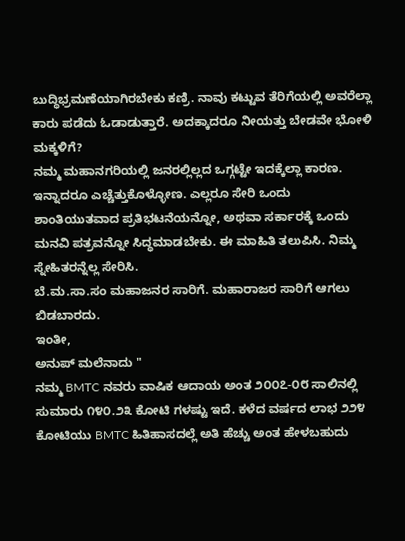ಬುದ್ಧಿಭ್ರಮಣೆಯಾಗಿರಬೇಕು ಕಣ್ರಿ. ನಾವು ಕಟ್ಟುವ ತೆರಿಗೆಯಲ್ಲಿ ಅವರೆಲ್ಲಾ ಕಾರು ಪಡೆದು ಓಡಾಡುತ್ತಾರೆ. ಅದಕ್ಕಾದರೂ ನೀಯತ್ತು ಬೇಡವೇ ಭೋಳಿ ಮಕ್ಕಳಿಗೆ?
ನಮ್ಮ ಮಹಾನಗರಿಯಲ್ಲಿ ಜನರಲ್ಲಿಲ್ಲದ ಒಗ್ಗಟ್ಟೇ ಇದಕ್ಕೆಲ್ಲಾ ಕಾರಣ. ಇನ್ನಾದರೂ ಎಚ್ಚೆತ್ತುಕೊಳ್ಳೋಣ. ಎಲ್ಲರೂ ಸೇರಿ ಒಂದು ಶಾಂತಿಯುತವಾದ ಪ್ರತಿಭಟನೆಯನ್ನೋ, ಅಥವಾ ಸರ್ಕಾರಕ್ಕೆ ಒಂದು ಮನವಿ ಪತ್ರವನ್ನೋ ಸಿದ್ಧಮಾಡಬೇಕು. ಈ ಮಾಹಿತಿ ತಲುಪಿಸಿ. ನಿಮ್ಮ ಸ್ನೇಹಿತರನ್ನೆಲ್ಲ ಸೇರಿಸಿ.
ಬೆ.ಮ.ಸಾ.ಸಂ ಮಹಾಜನರ ಸಾರಿಗೆ. ಮಹಾರಾಜರ ಸಾರಿಗೆ ಆಗಲು ಬಿಡಬಾರದು.
ಇಂತೀ,
ಅನುಪ್ ಮಲೆನಾದು "
ನಮ್ಮ BMTC ನವರು ವಾಷಿಕ ಆದಾಯ ಅಂತ ೨೦೦೭-೦೮ ಸಾಲಿನಲ್ಲಿ ಸುಮಾರು ೧೪೦.೨೩ ಕೋಟಿ ಗಳಷ್ಟು ಇದೆ. ಕಳೆದ ವರ್ಷದ ಲಾಭ ೨೨೪ ಕೋಟಿಯು BMTC ಹಿತಿಹಾಸದಲ್ಲೆ ಅತಿ ಹೆಚ್ಚು ಅಂತ ಹೇಳಬಹುದು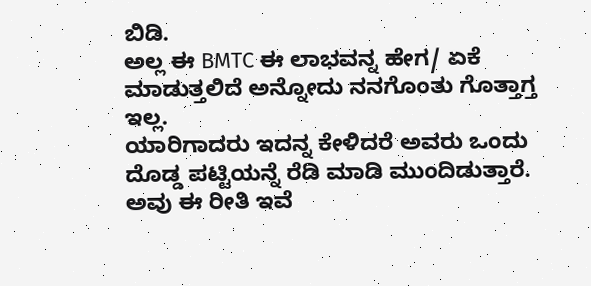ಬಿಡಿ.
ಅಲ್ಲ ಈ BMTC ಈ ಲಾಭವನ್ನ ಹೇಗ/ ಏಕೆ ಮಾಡುತ್ತಲಿದೆ ಅನ್ನೋದು ನನಗೊಂತು ಗೊತ್ತಾಗ್ತ ಇಲ್ಲ.
ಯಾರಿಗಾದರು ಇದನ್ನ ಕೇಳಿದರೆ ಅವರು ಒಂದು ದೊಡ್ಡ ಪಟ್ಟಿಯನ್ನೆ ರೆಡಿ ಮಾಡಿ ಮುಂದಿಡುತ್ತಾರೆ. ಅವು ಈ ರೀತಿ ಇವೆ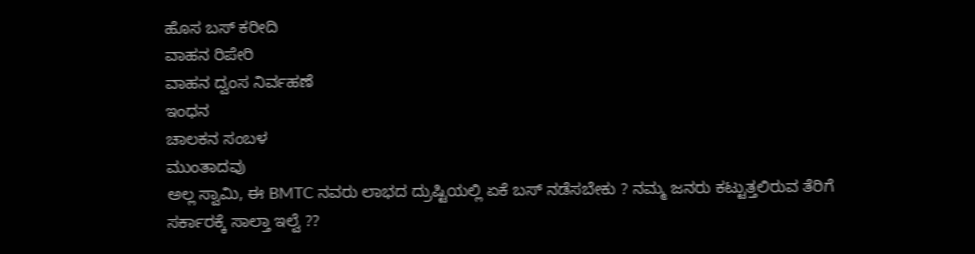ಹೊಸ ಬಸ್ ಕರೀದಿ
ವಾಹನ ರಿಪೇರಿ
ವಾಹನ ದ್ವಂಸ ನಿರ್ವಹಣೆ
ಇಂಧನ
ಚಾಲಕನ ಸಂಬಳ
ಮುಂತಾದವು
ಅಲ್ಲ ಸ್ವಾಮಿ, ಈ BMTC ನವರು ಲಾಭದ ದ್ರುಷ್ಟಿಯಲ್ಲಿ ಏಕೆ ಬಸ್ ನಡೆಸಬೇಕು ? ನಮ್ಮ ಜನರು ಕಟ್ಟುತ್ತಲಿರುವ ತೆರಿಗೆ ಸರ್ಕಾರಕ್ಕೆ ಸಾಲ್ತಾ ಇಲ್ವೆ ??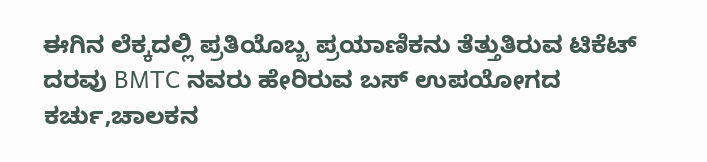ಈಗಿನ ಲೆಕ್ಕದಲ್ಲಿ ಪ್ರತಿಯೊಬ್ಬ ಪ್ರಯಾಣಿಕನು ತೆತ್ತುತಿರುವ ಟಿಕೆಟ್ ದರವು BMTC ನವರು ಹೇರಿರುವ ಬಸ್ ಉಪಯೋಗದ ಕರ್ಚು,ಚಾಲಕನ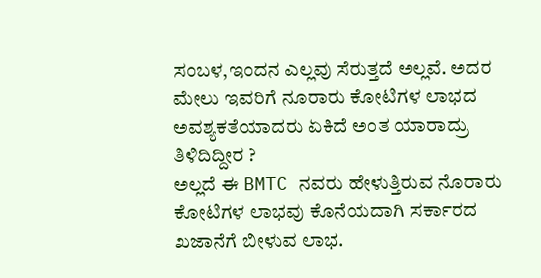ಸಂಬಳ,ಇಂದನ ಎಲ್ಲವು ಸೆರುತ್ತದೆ ಅಲ್ಲವೆ. ಅದರ ಮೇಲು ಇವರಿಗೆ ನೂರಾರು ಕೋಟಿಗಳ ಲಾಭದ ಅವಶ್ಯಕತೆಯಾದರು ಏಕಿದೆ ಅಂತ ಯಾರಾದ್ರು ತಿಳಿದಿದ್ದೀರ ?
ಅಲ್ಲದೆ ಈ BMTC ನವರು ಹೇಳುತ್ತಿರುವ ನೊರಾರು ಕೋಟಿಗಳ ಲಾಭವು ಕೊನೆಯದಾಗಿ ಸರ್ಕಾರದ ಖಜಾನೆಗೆ ಬೀಳುವ ಲಾಭ.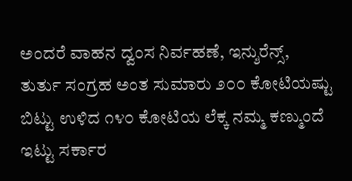ಅಂದರೆ ವಾಹನ ದ್ವಂಸ ನಿರ್ವಹಣೆ, ಇನ್ಶುರೆನ್ಸ್, ತುರ್ತು ಸಂಗ್ರಹ ಅಂತ ಸುಮಾರು ೨೦೦ ಕೋಟಿಯಷ್ಟು ಬಿಟ್ಟು ಉಳಿದ ೧೪೦ ಕೋಟಿಯ ಲೆಕ್ಕ ನಮ್ಮ ಕಣ್ಮುಂದೆ ಇಟ್ಟು ಸರ್ಕಾರ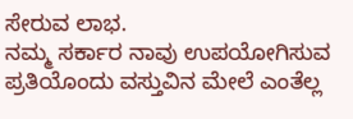ಸೇರುವ ಲಾಭ.
ನಮ್ಮ ಸರ್ಕಾರ ನಾವು ಉಪಯೋಗಿಸುವ ಪ್ರತಿಯೊಂದು ವಸ್ತುವಿನ ಮೇಲೆ ಎಂತೆಲ್ಲ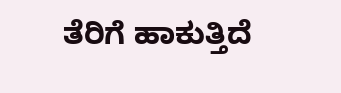ತೆರಿಗೆ ಹಾಕುತ್ತಿದೆ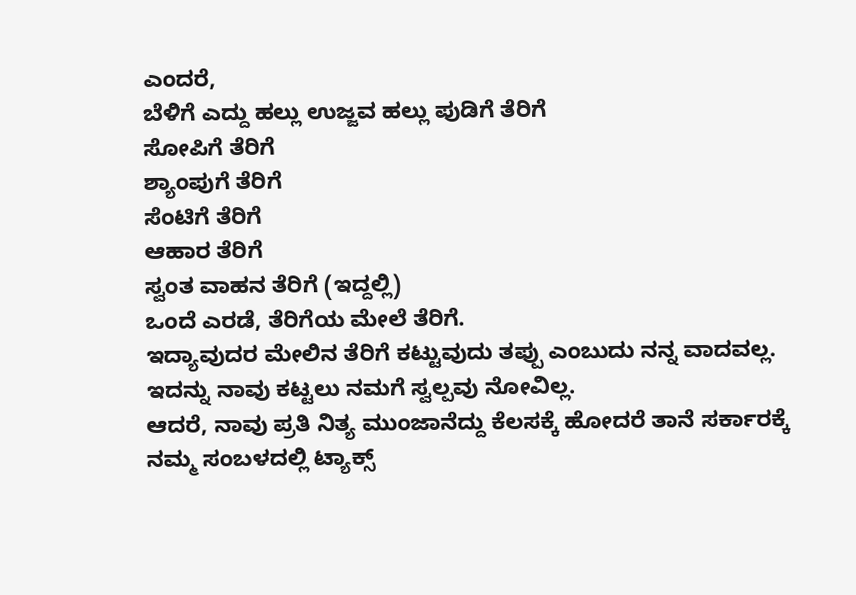ಎಂದರೆ,
ಬೆಳಿಗೆ ಎದ್ದು ಹಲ್ಲು ಉಜ್ಜವ ಹಲ್ಲು ಪುಡಿಗೆ ತೆರಿಗೆ
ಸೋಪಿಗೆ ತೆರಿಗೆ
ಶ್ಯಾಂಪುಗೆ ತೆರಿಗೆ
ಸೆಂಟಿಗೆ ತೆರಿಗೆ
ಆಹಾರ ತೆರಿಗೆ
ಸ್ವಂತ ವಾಹನ ತೆರಿಗೆ (ಇದ್ದಲ್ಲಿ)
ಒಂದೆ ಎರಡೆ, ತೆರಿಗೆಯ ಮೇಲೆ ತೆರಿಗೆ.
ಇದ್ಯಾವುದರ ಮೇಲಿನ ತೆರಿಗೆ ಕಟ್ಟುವುದು ತಪ್ಪು ಎಂಬುದು ನನ್ನ ವಾದವಲ್ಲ. ಇದನ್ನು ನಾವು ಕಟ್ಟಲು ನಮಗೆ ಸ್ವಲ್ಪವು ನೋವಿಲ್ಲ.
ಆದರೆ, ನಾವು ಪ್ರತಿ ನಿತ್ಯ ಮುಂಜಾನೆದ್ದು ಕೆಲಸಕ್ಕೆ ಹೋದರೆ ತಾನೆ ಸರ್ಕಾರಕ್ಕೆ ನಮ್ಮ ಸಂಬಳದಲ್ಲಿ ಟ್ಯಾಕ್ಸ್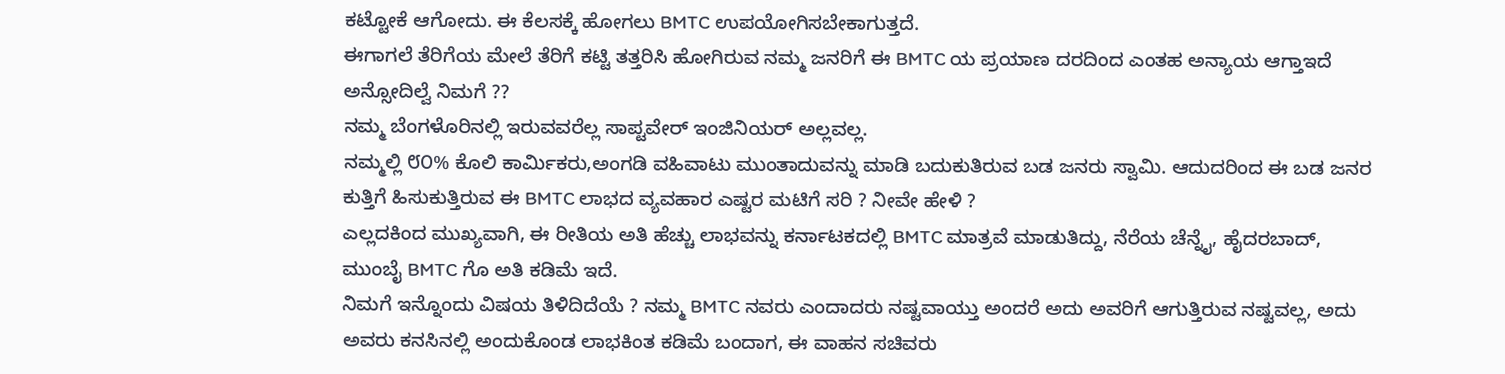ಕಟ್ಟೋಕೆ ಆಗೋದು. ಈ ಕೆಲಸಕ್ಕೆ ಹೋಗಲು BMTC ಉಪಯೋಗಿಸಬೇಕಾಗುತ್ತದೆ.
ಈಗಾಗಲೆ ತೆರಿಗೆಯ ಮೇಲೆ ತೆರಿಗೆ ಕಟ್ಟಿ ತತ್ತರಿಸಿ ಹೋಗಿರುವ ನಮ್ಮ ಜನರಿಗೆ ಈ BMTC ಯ ಪ್ರಯಾಣ ದರದಿಂದ ಎಂತಹ ಅನ್ಯಾಯ ಆಗ್ತಾಇದೆ ಅನ್ಸೋದಿಲ್ವೆ ನಿಮಗೆ ??
ನಮ್ಮ ಬೆಂಗಳೊರಿನಲ್ಲಿ ಇರುವವರೆಲ್ಲ ಸಾಪ್ಟವೇರ್ ಇಂಜಿನಿಯರ್ ಅಲ್ಲವಲ್ಲ.
ನಮ್ಮಲ್ಲಿ ೮೦% ಕೊಲಿ ಕಾರ್ಮಿಕರು,ಅಂಗಡಿ ವಹಿವಾಟು ಮುಂತಾದುವನ್ನು ಮಾಡಿ ಬದುಕುತಿರುವ ಬಡ ಜನರು ಸ್ವಾಮಿ. ಆದುದರಿಂದ ಈ ಬಡ ಜನರ ಕುತ್ತಿಗೆ ಹಿಸುಕುತ್ತಿರುವ ಈ BMTC ಲಾಭದ ವ್ಯವಹಾರ ಎಷ್ಟರ ಮಟಿಗೆ ಸರಿ ? ನೀವೇ ಹೇಳಿ ?
ಎಲ್ಲದಕಿಂದ ಮುಖ್ಯವಾಗಿ, ಈ ರೀತಿಯ ಅತಿ ಹೆಚ್ಚು ಲಾಭವನ್ನು ಕರ್ನಾಟಕದಲ್ಲಿ BMTC ಮಾತ್ರವೆ ಮಾಡುತಿದ್ದು, ನೆರೆಯ ಚೆನ್ನೈ, ಹೈದರಬಾದ್, ಮುಂಬೈ BMTC ಗೊ ಅತಿ ಕಡಿಮೆ ಇದೆ.
ನಿಮಗೆ ಇನ್ನೊಂದು ವಿಷಯ ತಿಳಿದಿದೆಯೆ ? ನಮ್ಮ BMTC ನವರು ಎಂದಾದರು ನಷ್ಟವಾಯ್ತು ಅಂದರೆ ಅದು ಅವರಿಗೆ ಆಗುತ್ತಿರುವ ನಷ್ಟವಲ್ಲ, ಅದು ಅವರು ಕನಸಿನಲ್ಲಿ ಅಂದುಕೊಂಡ ಲಾಭಕಿಂತ ಕಡಿಮೆ ಬಂದಾಗ, ಈ ವಾಹನ ಸಚಿವರು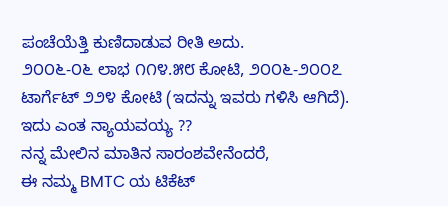ಪಂಚೆಯೆತ್ತಿ ಕುಣಿದಾಡುವ ರೀತಿ ಅದು.
೨೦೦೬-೦೬ ಲಾಭ ೧೧೪.೫೮ ಕೋಟಿ, ೨೦೦೬-೨೦೦೭ ಟಾರ್ಗೆಟ್ ೨೨೪ ಕೋಟಿ (ಇದನ್ನು ಇವರು ಗಳಿಸಿ ಆಗಿದೆ). ಇದು ಎಂತ ನ್ಯಾಯವಯ್ಯ ??
ನನ್ನ ಮೇಲಿನ ಮಾತಿನ ಸಾರಂಶವೇನೆಂದರೆ,
ಈ ನಮ್ಮ BMTC ಯ ಟಿಕೆಟ್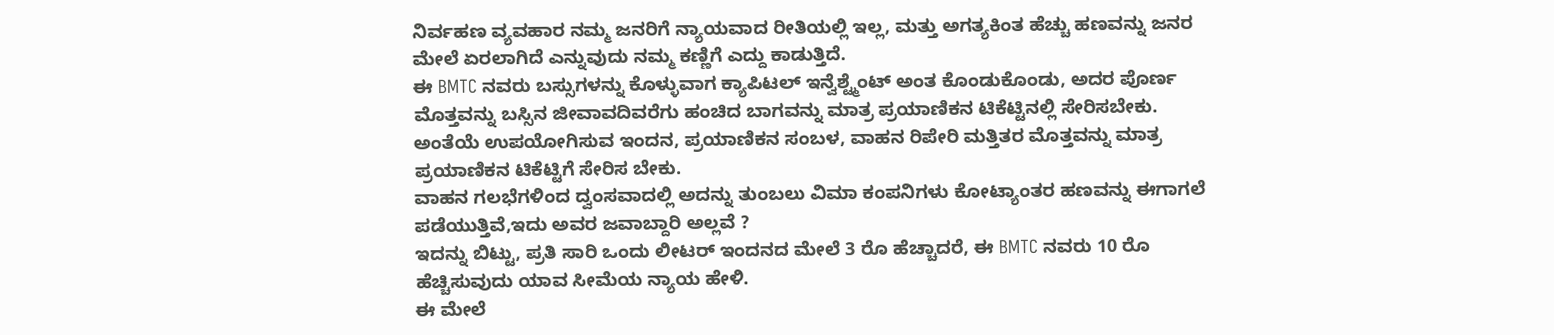ನಿರ್ವಹಣ ವ್ಯವಹಾರ ನಮ್ಮ ಜನರಿಗೆ ನ್ಯಾಯವಾದ ರೀತಿಯಲ್ಲಿ ಇಲ್ಲ, ಮತ್ತು ಅಗತ್ಯಕಿಂತ ಹೆಚ್ಚು ಹಣವನ್ನು ಜನರ ಮೇಲೆ ಏರಲಾಗಿದೆ ಎನ್ನುವುದು ನಮ್ಮ ಕಣ್ಣಿಗೆ ಎದ್ದು ಕಾಡುತ್ತಿದೆ.
ಈ BMTC ನವರು ಬಸ್ಸುಗಳನ್ನು ಕೊಳ್ಳುವಾಗ ಕ್ಯಾಪಿಟಲ್ ಇನ್ವೆಶ್ಟ್ಮೆಂಟ್ ಅಂತ ಕೊಂಡುಕೊಂಡು, ಅದರ ಪೊರ್ಣ ಮೊತ್ತವನ್ನು ಬಸ್ಸಿನ ಜೀವಾವದಿವರೆಗು ಹಂಚಿದ ಬಾಗವನ್ನು ಮಾತ್ರ ಪ್ರಯಾಣಿಕನ ಟಿಕೆಟ್ಟಿನಲ್ಲಿ ಸೇರಿಸಬೇಕು.
ಅಂತೆಯೆ ಉಪಯೋಗಿಸುವ ಇಂದನ, ಪ್ರಯಾಣಿಕನ ಸಂಬಳ, ವಾಹನ ರಿಪೇರಿ ಮತ್ತಿತರ ಮೊತ್ತವನ್ನು ಮಾತ್ರ ಪ್ರಯಾಣಿಕನ ಟಿಕೆಟ್ಟಿಗೆ ಸೇರಿಸ ಬೇಕು.
ವಾಹನ ಗಲಭೆಗಳಿಂದ ದ್ವಂಸವಾದಲ್ಲಿ ಅದನ್ನು ತುಂಬಲು ವಿಮಾ ಕಂಪನಿಗಳು ಕೋಟ್ಯಾಂತರ ಹಣವನ್ನು ಈಗಾಗಲೆ ಪಡೆಯುತ್ತಿವೆ,ಇದು ಅವರ ಜವಾಬ್ದಾರಿ ಅಲ್ಲವೆ ?
ಇದನ್ನು ಬಿಟ್ಟು, ಪ್ರತಿ ಸಾರಿ ಒಂದು ಲೀಟರ್ ಇಂದನದ ಮೇಲೆ 3 ರೊ ಹೆಚ್ಚಾದರೆ, ಈ BMTC ನವರು 10 ರೊ ಹೆಚ್ಚಿಸುವುದು ಯಾವ ಸೀಮೆಯ ನ್ಯಾಯ ಹೇಳಿ.
ಈ ಮೇಲೆ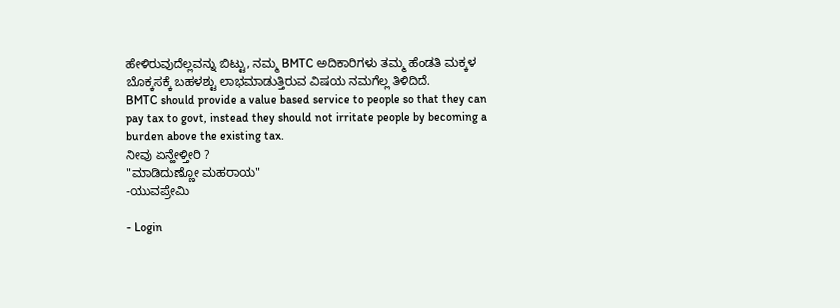ಹೇಳಿರುವುದೆಲ್ಲವನ್ನು ಬಿಟ್ಟು, ನಮ್ಮ BMTC ಅದಿಕಾರಿಗಳು ತಮ್ಮ ಹೆಂಡತಿ ಮಕ್ಕಳ ಬೊಕ್ಕಸಕ್ಕೆ ಬಹಳಶ್ಟು ಲಾಭಮಾಡುತ್ತಿರುವ ವಿಷಯ ನಮಗೆಲ್ಲ ತಿಳಿದಿದೆ.
BMTC should provide a value based service to people so that they can pay tax to govt, instead they should not irritate people by becoming a burden above the existing tax.
ನೀವು ಏನ್ಹೇಳ್ತೀರಿ ?
"ಮಾಡಿದುಣ್ಣೋ ಮಹರಾಯ"
-ಯುವಪ್ರೇಮಿ

- Login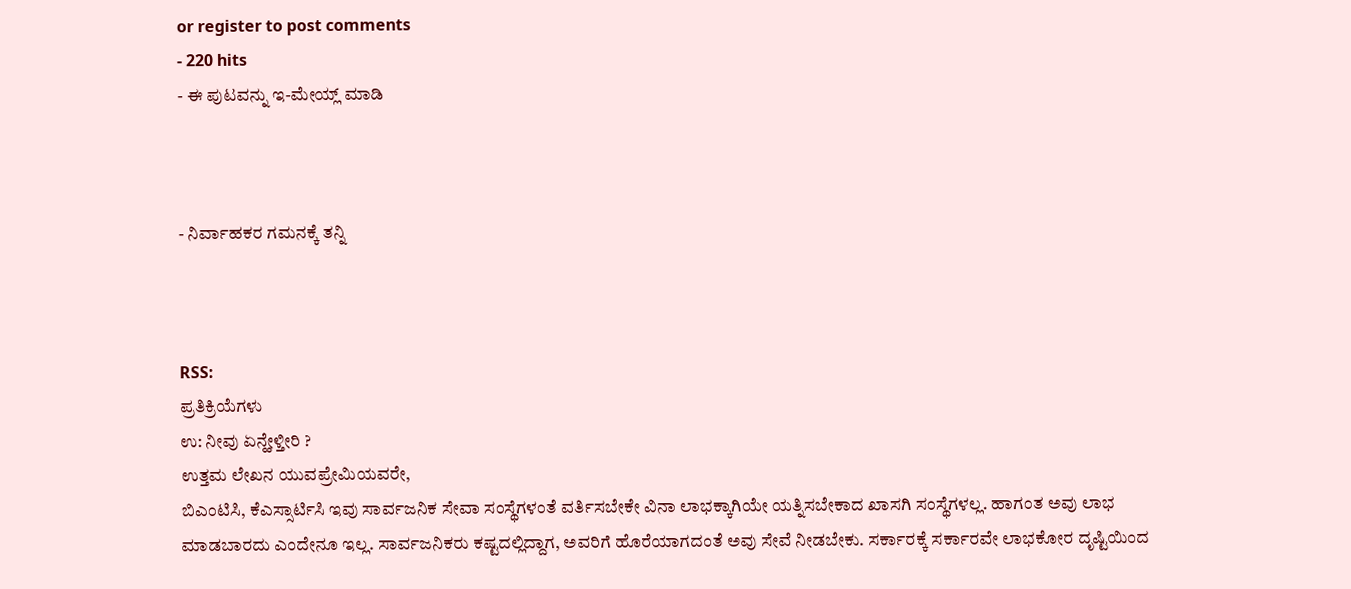or register to post comments
- 220 hits
- ಈ ಪುಟವನ್ನು ಇ-ಮೇಯ್ಲ್ ಮಾಡಿ



- ನಿರ್ವಾಹಕರ ಗಮನಕ್ಕೆ ತನ್ನಿ



RSS:
ಪ್ರತಿಕ್ರಿಯೆಗಳು
ಉ: ನೀವು ಏನ್ಹೇಳ್ತೀರಿ ?
ಉತ್ತಮ ಲೇಖನ ಯುವಪ್ರೇಮಿಯವರೇ,
ಬಿಎಂಟಿಸಿ, ಕೆಎಸ್ಸಾರ್ಟಿಸಿ ಇವು ಸಾರ್ವಜನಿಕ ಸೇವಾ ಸಂಸ್ಥೆಗಳಂತೆ ವರ್ತಿಸಬೇಕೇ ವಿನಾ ಲಾಭಕ್ಕಾಗಿಯೇ ಯತ್ನಿಸಬೇಕಾದ ಖಾಸಗಿ ಸಂಸ್ಥೆಗಳಲ್ಲ. ಹಾಗಂತ ಅವು ಲಾಭ ಮಾಡಬಾರದು ಎಂದೇನೂ ಇಲ್ಲ. ಸಾರ್ವಜನಿಕರು ಕಷ್ಟದಲ್ಲಿದ್ದಾಗ, ಅವರಿಗೆ ಹೊರೆಯಾಗದಂತೆ ಅವು ಸೇವೆ ನೀಡಬೇಕು. ಸರ್ಕಾರಕ್ಕೆ ಸರ್ಕಾರವೇ ಲಾಭಕೋರ ದೃಷ್ಟಿಯಿಂದ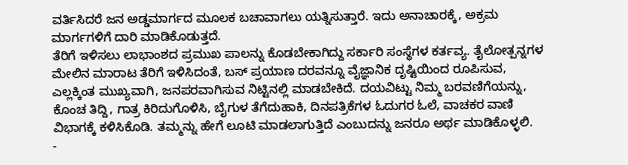ವರ್ತಿಸಿದರೆ ಜನ ಅಡ್ಡಮಾರ್ಗದ ಮೂಲಕ ಬಚಾವಾಗಲು ಯತ್ನಿಸುತ್ತಾರೆ. ಇದು ಅನಾಚಾರಕ್ಕೆ, ಅಕ್ರಮ ಮಾರ್ಗಗಳಿಗೆ ದಾರಿ ಮಾಡಿಕೊಡುತ್ತದೆ.
ತೆರಿಗೆ ಇಳಿಸಲು ಲಾಭಾಂಶದ ಪ್ರಮುಖ ಪಾಲನ್ನು ಕೊಡಬೇಕಾಗಿದ್ದು ಸರ್ಕಾರಿ ಸಂಸ್ಥೆಗಳ ಕರ್ತವ್ಯ. ತೈಲೋತ್ಪನ್ನಗಳ ಮೇಲಿನ ಮಾರಾಟ ತೆರಿಗೆ ಇಳಿಸಿದಂತೆ, ಬಸ್ ಪ್ರಯಾಣ ದರವನ್ನೂ ವೈಜ್ಞಾನಿಕ ದೃಷ್ಟಿಯಿಂದ ರೂಪಿಸುವ, ಎಲ್ಲಕ್ಕಿಂತ ಮುಖ್ಯವಾಗಿ, ಜನಪರವಾಗಿಸುವ ನಿಟ್ಟಿನಲ್ಲಿ ಮಾಡಬೇಕಿದೆ. ದಯವಿಟ್ಟು ನಿಮ್ಮ ಬರವಣಿಗೆಯನ್ನು, ಕೊಂಚ ತಿದ್ದಿ, ಗಾತ್ರ ಕಿರಿದುಗೊಳಿಸಿ, ಬೈಗುಳ ತೆಗೆದುಹಾಕಿ, ದಿನಪತ್ರಿಕೆಗಳ ಓದುಗರ ಓಲೆ, ವಾಚಕರ ವಾಣಿ ವಿಭಾಗಕ್ಕೆ ಕಳಿಸಿಕೊಡಿ. ತಮ್ಮನ್ನು ಹೇಗೆ ಲೂಟಿ ಮಾಡಲಾಗುತ್ತಿದೆ ಎಂಬುದನ್ನು ಜನರೂ ಅರ್ಥ ಮಾಡಿಕೊಳ್ಳಲಿ.
-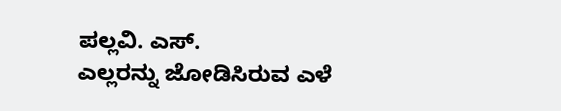ಪಲ್ಲವಿ. ಎಸ್.
ಎಲ್ಲರನ್ನು ಜೋಡಿಸಿರುವ ಎಳೆ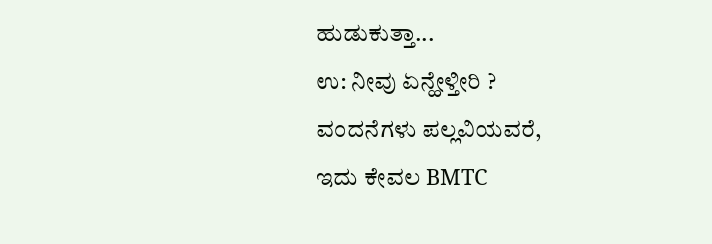ಹುಡುಕುತ್ತಾ...
ಉ: ನೀವು ಏನ್ಹೇಳ್ತೀರಿ ?
ವಂದನೆಗಳು ಪಲ್ಲವಿಯವರೆ,
ಇದು ಕೇವಲ BMTC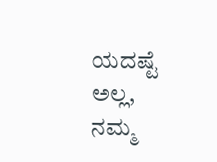ಯದಷ್ಟೆ ಅಲ್ಲ, ನಮ್ಮ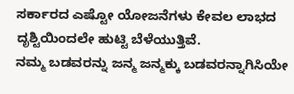ಸರ್ಕಾರದ ಎಷ್ಟೋ ಯೋಜನೆಗಳು ಕೇವಲ ಲಾಭದ ದೃಶ್ಟಿಯಿಂದಲೇ ಹುಟ್ಟಿ ಬೆಳೆಯುತ್ತಿವೆ.
ನಮ್ಮ ಬಡವರನ್ನು ಜನ್ಮ ಜನ್ಮಕ್ಕು ಬಡವರನ್ನಾಗಿಸಿಯೇ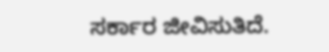ಸರ್ಕಾರ ಜೀವಿಸುತಿದೆ.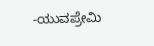-ಯುವಪ್ರೇಮಿ